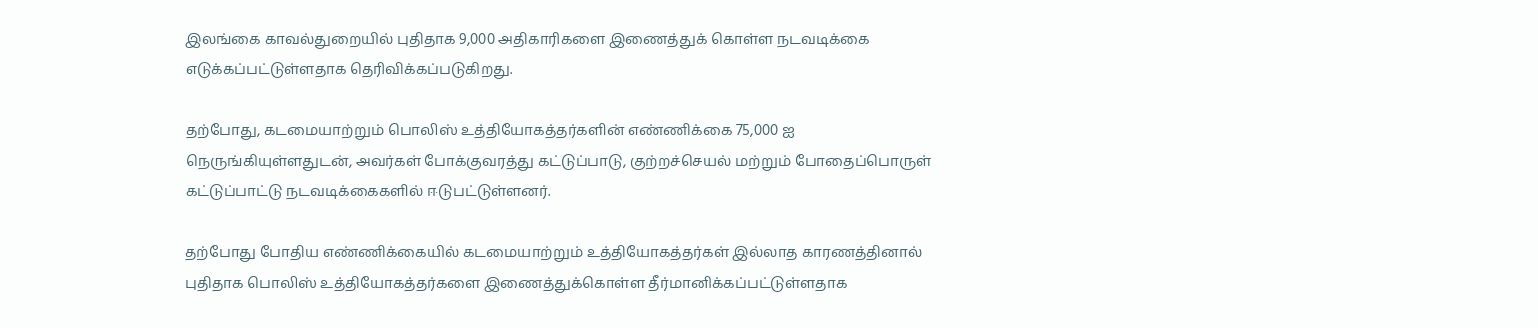இலங்கை காவல்துறையில் புதிதாக 9,000 அதிகாரிகளை இணைத்துக் கொள்ள நடவடிக்கை எடுக்கப்பட்டுள்ளதாக தெரிவிக்கப்படுகிறது.

தற்போது, கடமையாற்றும் பொலிஸ் உத்தியோகத்தர்களின் எண்ணிக்கை 75,000 ஐ நெருங்கியுள்ளதுடன், அவர்கள் போக்குவரத்து கட்டுப்பாடு, குற்றச்செயல் மற்றும் போதைப்பொருள் கட்டுப்பாட்டு நடவடிக்கைகளில் ஈடுபட்டுள்ளனர்.

தற்போது போதிய எண்ணிக்கையில் கடமையாற்றும் உத்தியோகத்தர்கள் இல்லாத காரணத்தினால் புதிதாக பொலிஸ் உத்தியோகத்தர்களை இணைத்துக்கொள்ள தீர்மானிக்கப்பட்டுள்ளதாக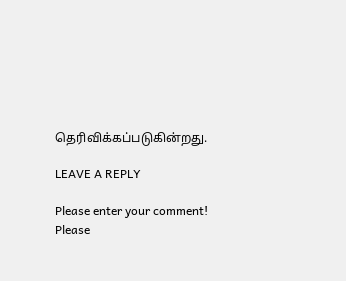தெரிவிக்கப்படுகின்றது.

LEAVE A REPLY

Please enter your comment!
Please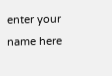enter your name here